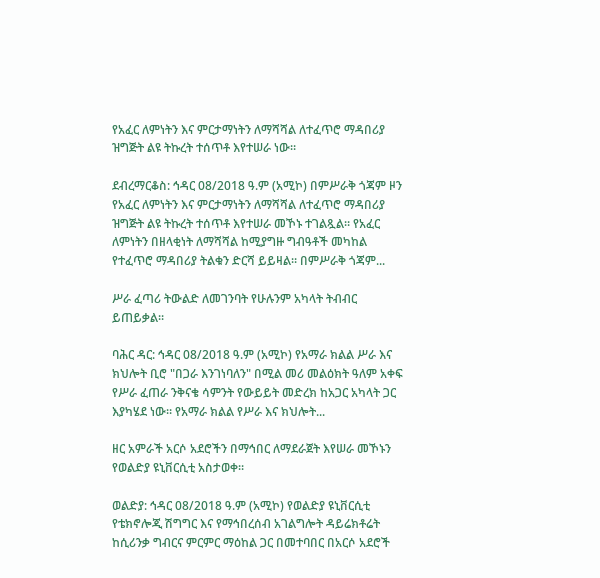የአፈር ለምነትን እና ምርታማነትን ለማሻሻል ለተፈጥሮ ማዳበሪያ ዝግጅት ልዩ ትኩረት ተሰጥቶ እየተሠራ ነው።

ደብረማርቆስ: ኅዳር 08/2018 ዓ.ም (አሚኮ) በምሥራቅ ጎጃም ዞን የአፈር ለምነትን እና ምርታማነትን ለማሻሻል ለተፈጥሮ ማዳበሪያ ዝግጅት ልዩ ትኩረት ተሰጥቶ እየተሠራ መኾኑ ተገልጿል። የአፈር ለምነትን በዘላቂነት ለማሻሻል ከሚያግዙ ግብዓቶች መካከል የተፈጥሮ ማዳበሪያ ትልቁን ድርሻ ይይዛል። በምሥራቅ ጎጃም...

ሥራ ፈጣሪ ትውልድ ለመገንባት የሁሉንም አካላት ትብብር ይጠይቃል።

ባሕር ዳር: ኅዳር 08/2018 ዓ.ም (አሚኮ) የአማራ ክልል ሥራ እና ክህሎት ቢሮ "በጋራ እንገነባለን" በሚል መሪ መልዕክት ዓለም አቀፍ የሥራ ፈጠራ ንቅናቄ ሳምንት የውይይት መድረክ ከአጋር አካላት ጋር እያካሄደ ነው። የአማራ ክልል የሥራ እና ክህሎት...

ዘር አምራች አርሶ አደሮችን በማኅበር ለማደራጀት እየሠራ መኾኑን የወልድያ ዩኒቨርሲቲ አስታወቀ።

ወልድያ: ኅዳር 08/2018 ዓ.ም (አሚኮ) የወልድያ ዩኒቨርሲቲ የቴክኖሎጂ ሽግግር እና የማኅበረሰብ አገልግሎት ዳይሬክቶሬት ከሲሪንቃ ግብርና ምርምር ማዕከል ጋር በመተባበር በአርሶ አደሮች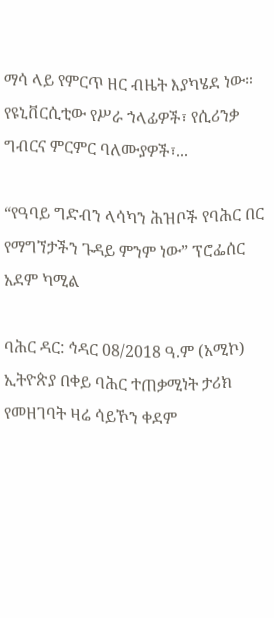ማሳ ላይ የምርጥ ዘር ብዜት እያካሄደ ነው። የዩኒቨርሲቲው የሥራ ኀላፊዎች፣ የሲሪንቃ ግብርና ምርምር ባለሙያዎች፣...

“የዓባይ ግድብን ላሳካን ሕዝቦች የባሕር በር የማግኘታችን ጉዳይ ምንም ነው” ፕሮፌሰር አደም ካሚል

ባሕር ዳር: ኅዳር 08/2018 ዓ.ም (አሚኮ) ኢትዮጵያ በቀይ ባሕር ተጠቃሚነት ታሪክ የመዘገባት ዛሬ ሳይኾን ቀደም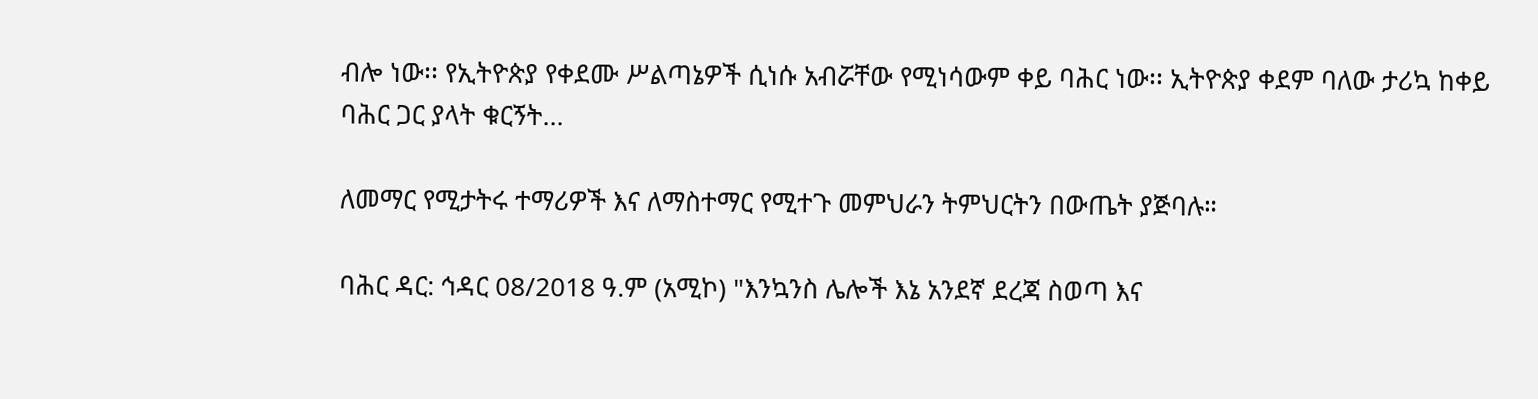ብሎ ነው፡፡ የኢትዮጵያ የቀደሙ ሥልጣኔዎች ሲነሱ አብሯቸው የሚነሳውም ቀይ ባሕር ነው፡፡ ኢትዮጵያ ቀደም ባለው ታሪኳ ከቀይ ባሕር ጋር ያላት ቁርኝት...

ለመማር የሚታትሩ ተማሪዎች እና ለማስተማር የሚተጉ መምህራን ትምህርትን በውጤት ያጅባሉ።

ባሕር ዳር: ኅዳር 08/2018 ዓ.ም (አሚኮ) "እንኳንስ ሌሎች እኔ አንደኛ ደረጃ ስወጣ እና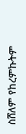ስሸለም የከረምኩትም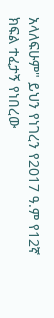አላለፍሁም" ይህን የነገረን የ2017 ዓ.ም የ12ኛ ክፍል ተፈታኝ የነበረው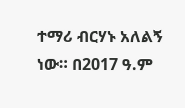ተማሪ ብርሃኑ አለልኝ ነው። በ2017 ዓ.ም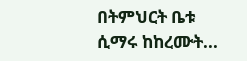በትምህርት ቤቱ ሲማሩ ከከረሙት...